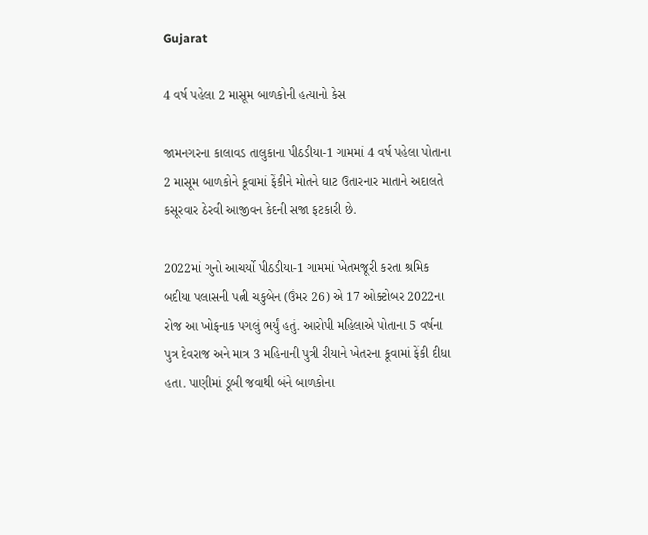Gujarat

4 વર્ષ પહેલા 2 માસૂમ બાળકોની હત્યાનો કેસ

જામનગરના કાલાવડ તાલુકાના પીઠડીયા-1 ગામમાં 4 વર્ષ પહેલા પોતાના 2 માસૂમ બાળકોને કૂવામાં ફેંકીને મોતને ઘાટ ઉતારનાર માતાને અદાલતે કસૂરવાર ઠેરવી આજીવન કેદની સજા ફટકારી છે.

2022માં ગુનો આચર્યો પીઠડીયા-1 ગામમાં ખેતમજૂરી કરતા શ્રમિક બદીયા પલાસની પત્ની ચકુબેન (ઉંમર 26) એ 17 ઓક્ટોબર 2022ના રોજ આ ખોફનાક પગલું ભર્યું હતું. આરોપી મહિલાએ પોતાના 5 વર્ષના પુત્ર દેવરાજ અને માત્ર 3 મહિનાની પુત્રી રીયાને ખેતરના કૂવામાં ફેંકી દીધા હતા. પાણીમાં ડૂબી જવાથી બંને બાળકોના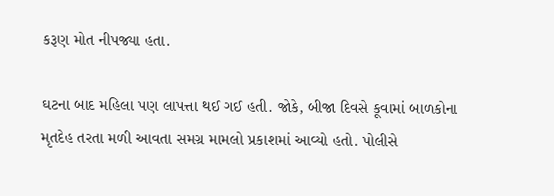કરૂણ મોત નીપજ્યા હતા.

ઘટના બાદ મહિલા પણ લાપત્તા થઈ ગઈ હતી. જોકે, બીજા દિવસે કૂવામાં બાળકોના મૃતદેહ તરતા મળી આવતા સમગ્ર મામલો પ્રકાશમાં આવ્યો હતો. પોલીસે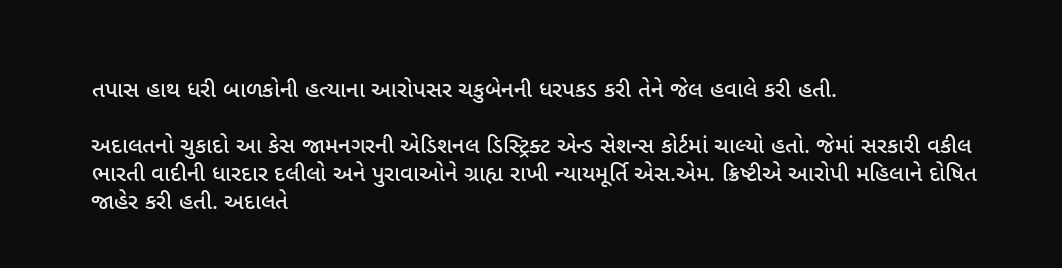તપાસ હાથ ધરી બાળકોની હત્યાના આરોપસર ચકુબેનની ધરપકડ કરી તેને જેલ હવાલે કરી હતી.

અદાલતનો ચુકાદો આ કેસ જામનગરની એડિશનલ ડિસ્ટ્રિક્ટ એન્ડ સેશન્સ કોર્ટમાં ચાલ્યો હતો. જેમાં સરકારી વકીલ ભારતી વાદીની ધારદાર દલીલો અને પુરાવાઓને ગ્રાહ્ય રાખી ન્યાયમૂર્તિ એસ.એમ. ક્રિષ્ટીએ આરોપી મહિલાને દોષિત જાહેર કરી હતી. અદાલતે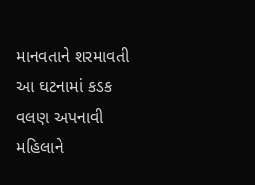માનવતાને શરમાવતી આ ઘટનામાં કડક વલણ અપનાવી મહિલાને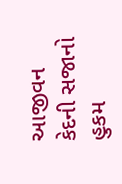આજીવન કેદની સજાનો હુકમ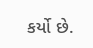કર્યો છે.